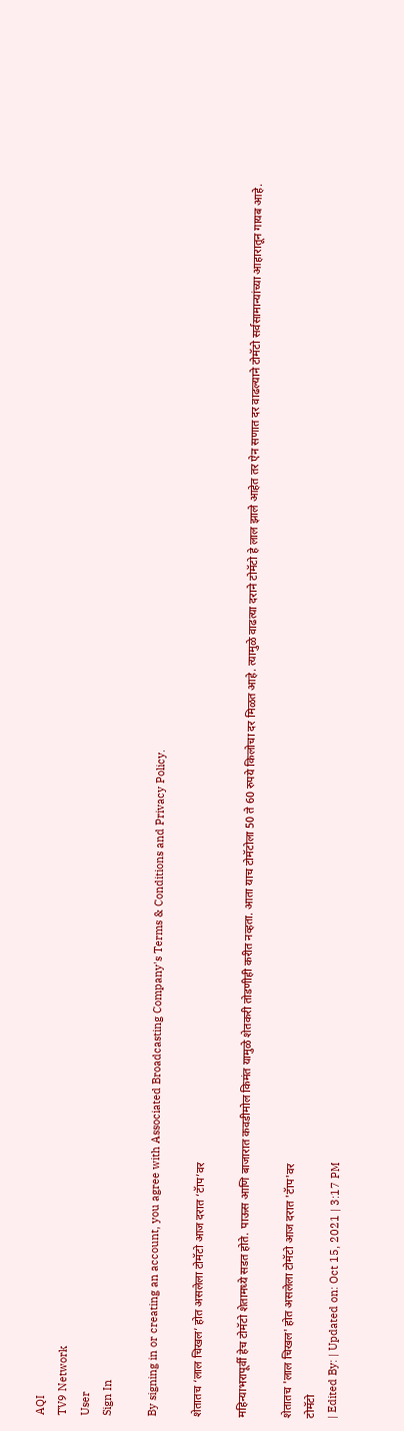AQI
TV9 Network
User
Sign In

By signing in or creating an account, you agree with Associated Broadcasting Company's Terms & Conditions and Privacy Policy.

शेतातच ‘लाल चिखल’ होत असलेला टोमॅटो आज दरात ‘टॅाप’वर

महिन्याभरापूर्वी हेच टोमॅटो शेतामध्ये सडत होते. पाऊस आणि बाजारात कवडीमोल किमंत यामुळे शेतकरी तोडणीही करीत नव्हता. आता याच टोमॅटोला 50 ते 60 रुपये किलोचा दर मिळत आहे. त्यामुळे वाढत्या दराने टोमॅटो हे लाल झाले आहेत तर ऐन सणात दर वाढल्याने टोमॅटो सर्वसामान्यांच्या आहारातून गायब आहे.

शेतातच 'लाल चिखल' होत असलेला टोमॅटो आज दरात 'टॅाप'वर
टोमॅटो
| Edited By: | Updated on: Oct 15, 2021 | 3:17 PM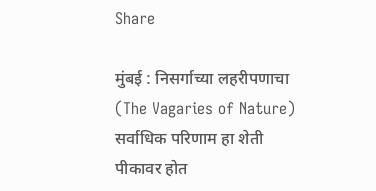Share

मुंबई : निसर्गाच्या लहरीपणाचा (The Vagaries of Nature) सर्वाधिक परिणाम हा शेती पीकावर होत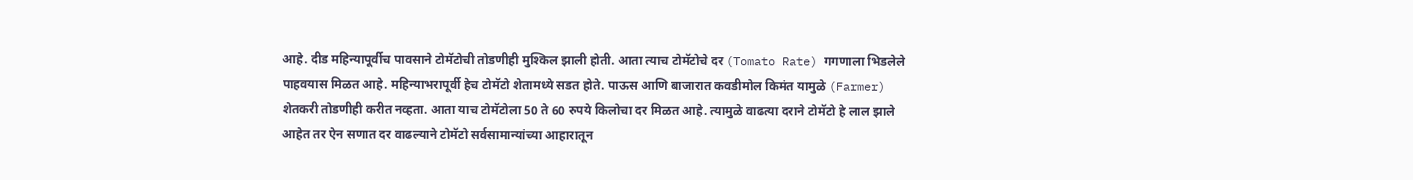आहे. दीड महिन्यापूर्वीच पावसाने टोमॅटोची तोडणीही मुश्किल झाली होती. आता त्याच टोमॅटोचे दर (Tomato Rate) गगणाला भिडलेले पाहवयास मिळत आहे. महिन्याभरापूर्वी हेच टोमॅटो शेतामध्ये सडत होते. पाऊस आणि बाजारात कवडीमोल किमंत यामुळे (Farmer) शेतकरी तोडणीही करीत नव्हता. आता याच टोमॅटोला 50 ते 60 रुपये किलोचा दर मिळत आहे. त्यामुळे वाढत्या दराने टोमॅटो हे लाल झाले आहेत तर ऐन सणात दर वाढल्याने टोमॅटो सर्वसामान्यांच्या आहारातून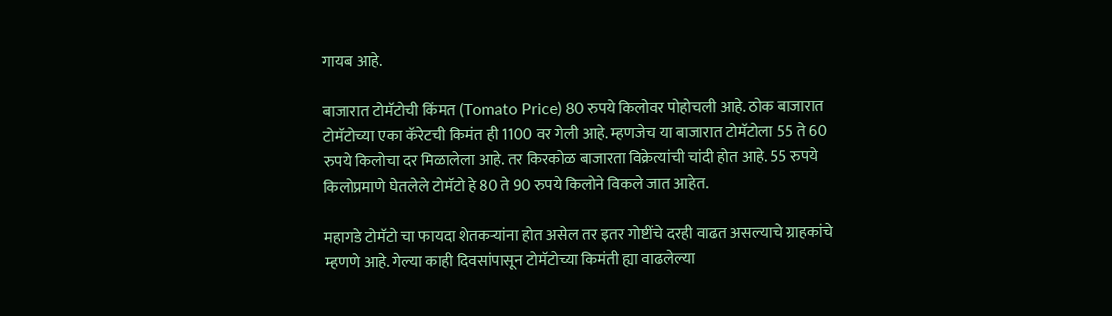गायब आहे.

बाजारात टोमॅटोची किंमत (Tomato Price) 80 रुपये किलोवर पोहोचली आहे. ठोक बाजारात टोमॅटोच्या एका कॅरेटची किमंत ही 1100 वर गेली आहे. म्हणजेच या बाजारात टोमॅटोला 55 ते 60 रुपये किलोचा दर मिळालेला आहे. तर किरकोळ बाजारता विक्रेत्यांची चांदी होत आहे. 55 रुपये किलोप्रमाणे घेतलेले टोमॅटो हे 80 ते 90 रुपये किलोने विकले जात आहेत.

महागडे टोमॅटो चा फायदा शेतकऱ्यांना होत असेल तर इतर गोष्टींचे दरही वाढत असल्याचे ग्राहकांचे म्हणणे आहे. गेल्या काही दिवसांपासून टोमॅटोच्या किमंती ह्या वाढलेल्या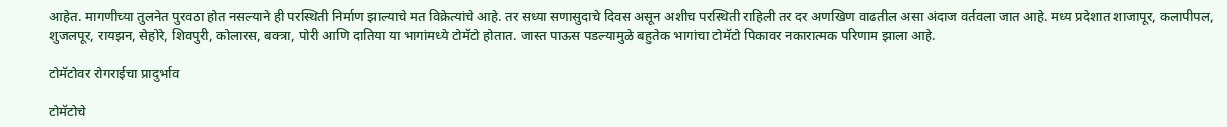आहेत. मागणीच्या तुलनेत पुरवठा होत नसल्याने ही परस्थिती निर्माण झाल्याचे मत विक्रेत्यांचे आहे. तर सध्या सणासुदाचे दिवस असून अशीच परस्थिती राहिली तर दर अणखिण वाढतील असा अंदाज वर्तवला जात आहे. मध्य प्रदेशात शाजापूर, कलापीपल, शुजलपूर, रायझन, सेहोरे, शिवपुरी, कोलारस, बक्त्रा, पोरी आणि दातिया या भागांमध्ये टोमॅटो होतात. जास्त पाऊस पडल्यामुळे बहुतेक भागांचा टोमॅटो पिकावर नकारात्मक परिणाम झाला आहे.

टोमॅटोवर रोगराईचा प्रादुर्भाव

टोमॅटोचे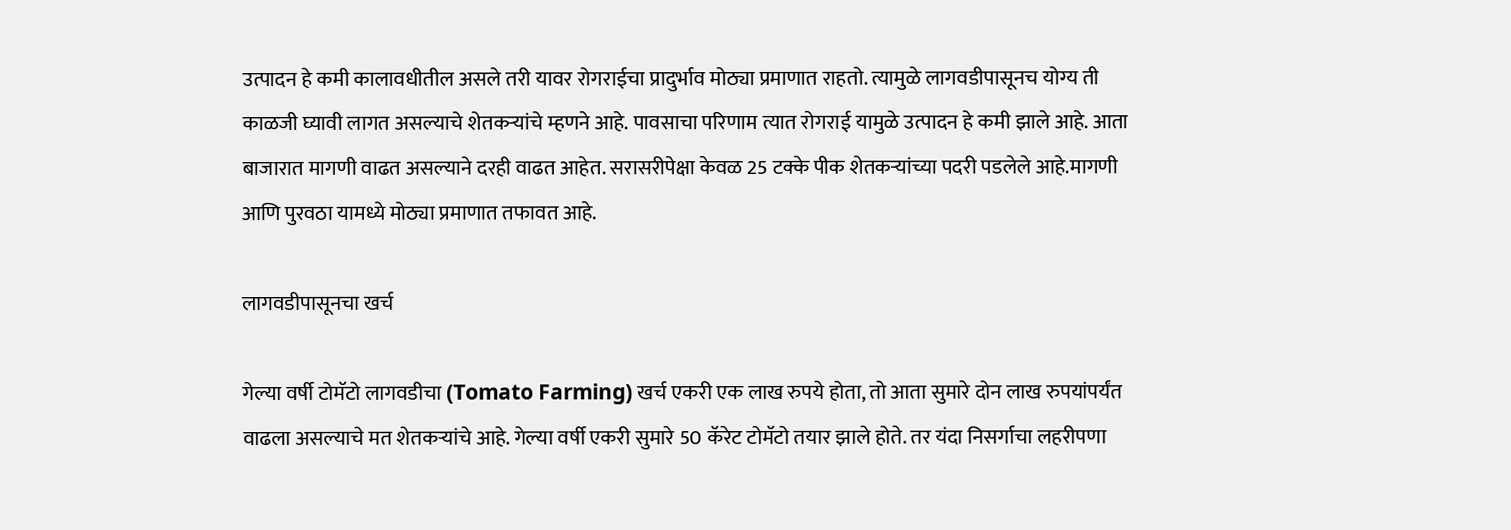उत्पादन हे कमी कालावधीतील असले तरी यावर रोगराईचा प्रादुर्भाव मोठ्या प्रमाणात राहतो. त्यामुळे लागवडीपासूनच योग्य ती काळजी घ्यावी लागत असल्याचे शेतकऱ्यांचे म्हणने आहे. पावसाचा परिणाम त्यात रोगराई यामुळे उत्पादन हे कमी झाले आहे. आता बाजारात मागणी वाढत असल्याने दरही वाढत आहेत. सरासरीपेक्षा केवळ 25 टक्के पीक शेतकऱ्यांच्या पदरी पडलेले आहे.मागणी आणि पुरवठा यामध्ये मोठ्या प्रमाणात तफावत आहे.

लागवडीपासूनचा खर्च

गेल्या वर्षी टोमॅटो लागवडीचा (Tomato Farming) खर्च एकरी एक लाख रुपये होता, तो आता सुमारे दोन लाख रुपयांपर्यंत वाढला असल्याचे मत शेतकऱ्यांचे आहे. गेल्या वर्षी एकरी सुमारे 50 कॅरेट टोमॅटो तयार झाले होते. तर यंदा निसर्गाचा लहरीपणा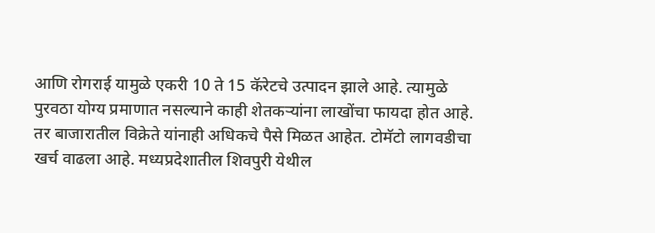आणि रोगराई यामुळे एकरी 10 ते 15 कॅरेटचे उत्पादन झाले आहे. त्यामुळे पुरवठा योग्य प्रमाणात नसल्याने काही शेतकऱ्यांना लाखोंचा फायदा होत आहे. तर बाजारातील विक्रेते यांनाही अधिकचे पैसे मिळत आहेत. टोमॅटो लागवडीचा खर्च वाढला आहे. मध्यप्रदेशातील शिवपुरी येथील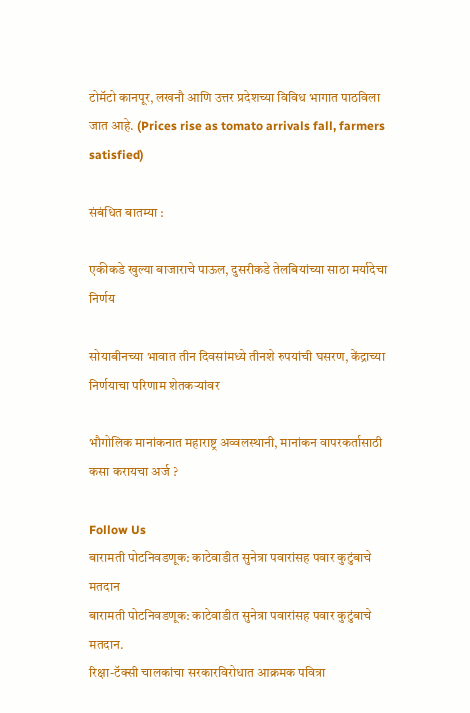टोमॅटो कानपूर, लखनौ आणि उत्तर प्रदेशच्या विविध भागात पाठविला जात आहे. (Prices rise as tomato arrivals fall, farmers satisfied)

संबंधित बातम्या :

एकीकडे खुल्या बाजाराचे पाऊल, दुसरीकडे तेलबियांच्या साठा मर्यादेचा निर्णय

सोयाबीनच्या भावात तीन दिवसांमध्ये तीनशे रुपयांची घसरण, केंद्राच्या निर्णयाचा परिणाम शेतकऱ्यांवर

भौगोलिक मानांकनात महाराष्ट्र अव्वलस्थानी, मानांकन वापरकर्तासाठी कसा करायचा अर्ज ?

Follow Us
बारामती पोटनिवडणूक: काटेवाडीत सुनेत्रा पवारांसह पवार कुटुंबाचे मतदान
बारामती पोटनिवडणूक: काटेवाडीत सुनेत्रा पवारांसह पवार कुटुंबाचे मतदान.
रिक्षा-टॅक्सी चालकांचा सरकारविरोधात आक्रमक पवित्रा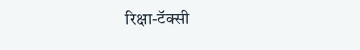रिक्षा-टॅक्सी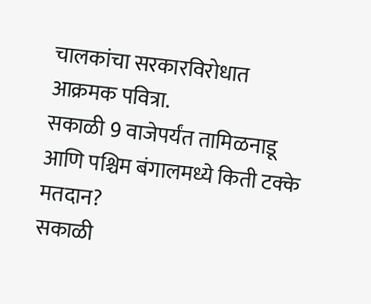चालकांचा सरकारविरोधात आक्रमक पवित्रा.
सकाळी 9 वाजेपर्यंत तामिळनाडू आणि पश्चिम बंगालमध्ये किती टक्के मतदान?
सकाळी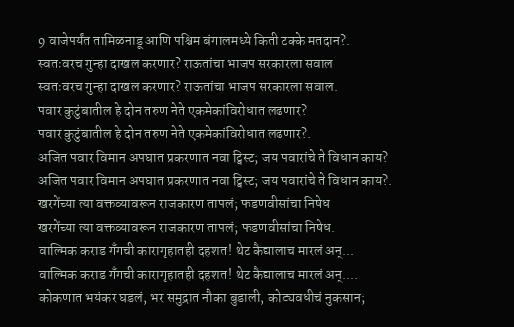9 वाजेपर्यंत तामिळनाडू आणि पश्चिम बंगालमध्ये किती टक्के मतदान?.
स्वतःवरच गुन्हा दाखल करणार? राऊतांचा भाजप सरकारला सवाल
स्वतःवरच गुन्हा दाखल करणार? राऊतांचा भाजप सरकारला सवाल.
पवार कुटुंबातील हे दोन तरुण नेते एकमेकांविरोधात लढणार?
पवार कुटुंबातील हे दोन तरुण नेते एकमेकांविरोधात लढणार?.
अजित पवार विमान अपघात प्रकरणात नवा ट्विस्ट; जय पवारांचे ते विधान काय?
अजित पवार विमान अपघात प्रकरणात नवा ट्विस्ट; जय पवारांचे ते विधान काय?.
खरगेंच्या त्या वक्तव्यावरून राजकारण तापलं; फडणवीसांचा निषेध
खरगेंच्या त्या वक्तव्यावरून राजकारण तापलं; फडणवीसांचा निषेध.
वाल्मिक कराड गँगची कारागृहातही दहशत! थेट कैद्यालाच मारलं अन्...
वाल्मिक कराड गँगची कारागृहातही दहशत! थेट कैद्यालाच मारलं अन्....
कोकणात भयंकर घडलं, भर समुद्रात नौका बुडाली, कोट्यवधीचं नुकसान;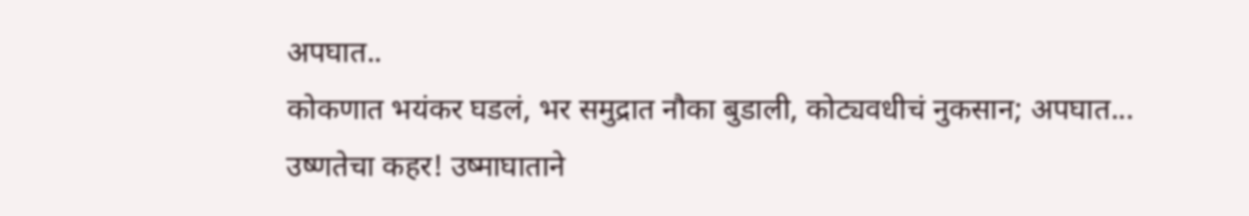अपघात..
कोकणात भयंकर घडलं, भर समुद्रात नौका बुडाली, कोट्यवधीचं नुकसान; अपघात...
उष्णतेचा कहर! उष्माघाताने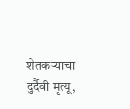शेतकऱ्याचा दुर्दैवी मृत्यू,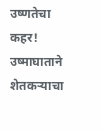उष्णतेचा कहर! उष्माघाताने शेतकऱ्याचा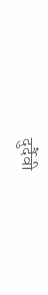दुर्दैवी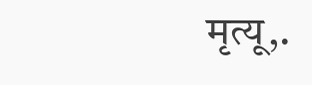मृत्यू,.